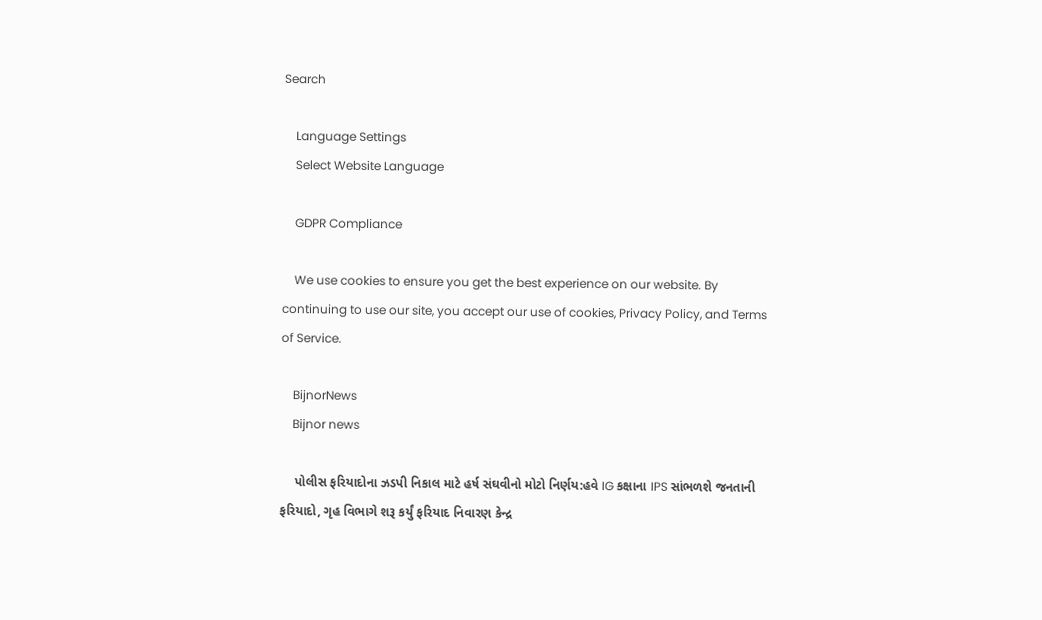Search

    Language Settings
    Select Website Language

    GDPR Compliance

    We use cookies to ensure you get the best experience on our website. By continuing to use our site, you accept our use of cookies, Privacy Policy, and Terms of Service.

    BijnorNews
    Bijnor news

    પોલીસ ફરિયાદોના ઝડપી નિકાલ માટે હર્ષ સંઘવીનો મોટો નિર્ણય:હવે IG કક્ષાના IPS સાંભળશે જનતાની ફરિયાદો, ગૃહ વિભાગે શરૂ કર્યું ફરિયાદ નિવારણ કેન્દ્ર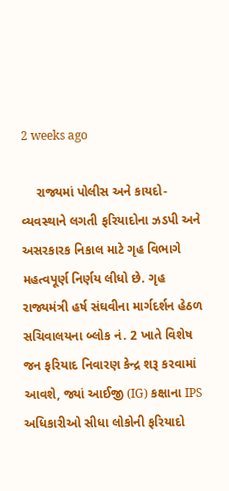2 weeks ago

    રાજ્યમાં પોલીસ અને કાયદો-વ્યવસ્થાને લગતી ફરિયાદોના ઝડપી અને અસરકારક નિકાલ માટે ગૃહ વિભાગે મહત્વપૂર્ણ નિર્ણય લીધો છે. ગૃહ રાજ્યમંત્રી હર્ષ સંઘવીના માર્ગદર્શન હેઠળ સચિવાલયના બ્લોક નં. 2 ખાતે વિશેષ જન ફરિયાદ નિવારણ કેન્દ્ર શરૂ કરવામાં આવશે, જ્યાં આઈજી (IG) કક્ષાના IPS અધિકારીઓ સીધા લોકોની ફરિયાદો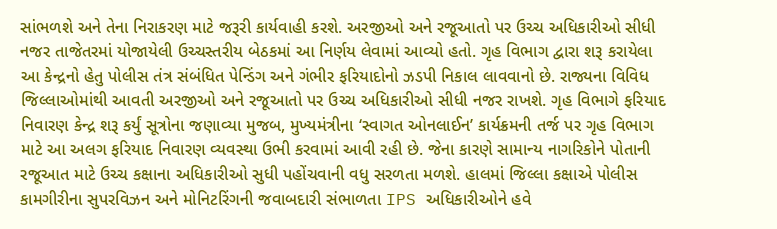સાંભળશે અને તેના નિરાકરણ માટે જરૂરી કાર્યવાહી કરશે. અરજીઓ અને રજૂઆતો પર ઉચ્ચ અધિકારીઓ સીધી નજર તાજેતરમાં યોજાયેલી ઉચ્ચસ્તરીય બેઠકમાં આ નિર્ણય લેવામાં આવ્યો હતો. ગૃહ વિભાગ દ્વારા શરૂ કરાયેલા આ કેન્દ્રનો હેતુ પોલીસ તંત્ર સંબંધિત પેન્ડિંગ અને ગંભીર ફરિયાદોનો ઝડપી નિકાલ લાવવાનો છે. રાજ્યના વિવિધ જિલ્લાઓમાંથી આવતી અરજીઓ અને રજૂઆતો પર ઉચ્ચ અધિકારીઓ સીધી નજર રાખશે. ગૃહ વિભાગે ફરિયાદ નિવારણ કેન્દ્ર શરૂ કર્યું સૂત્રોના જણાવ્યા મુજબ, મુખ્યમંત્રીના ‘સ્વાગત ઓનલાઈન’ કાર્યક્રમની તર્જ પર ગૃહ વિભાગ માટે આ અલગ ફરિયાદ નિવારણ વ્યવસ્થા ઉભી કરવામાં આવી રહી છે. જેના કારણે સામાન્ય નાગરિકોને પોતાની રજૂઆત માટે ઉચ્ચ કક્ષાના અધિકારીઓ સુધી પહોંચવાની વધુ સરળતા મળશે. હાલમાં જિલ્લા કક્ષાએ પોલીસ કામગીરીના સુપરવિઝન અને મોનિટરિંગની જવાબદારી સંભાળતા IPS અધિકારીઓને હવે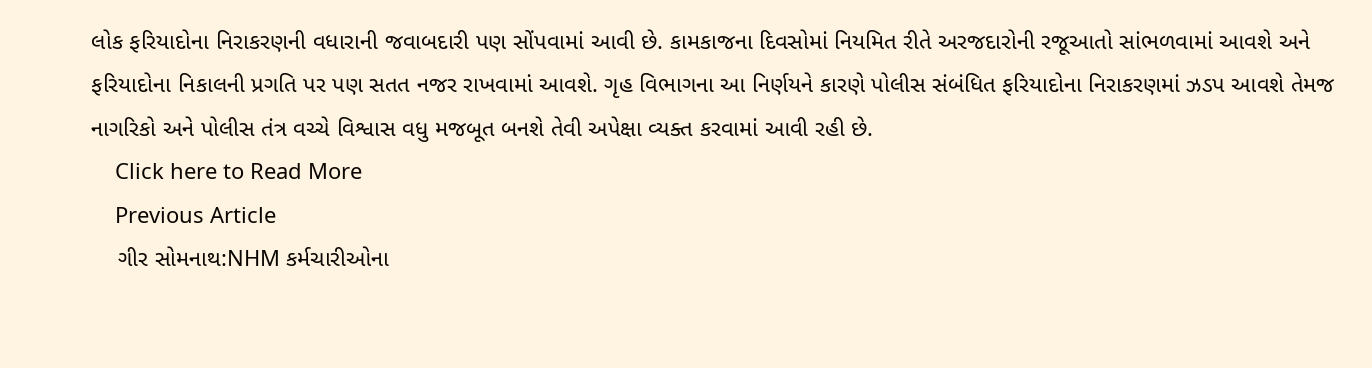લોક ફરિયાદોના નિરાકરણની વધારાની જવાબદારી પણ સોંપવામાં આવી છે. કામકાજના દિવસોમાં નિયમિત રીતે અરજદારોની રજૂઆતો સાંભળવામાં આવશે અને ફરિયાદોના નિકાલની પ્રગતિ પર પણ સતત નજર રાખવામાં આવશે. ગૃહ વિભાગના આ નિર્ણયને કારણે પોલીસ સંબંધિત ફરિયાદોના નિરાકરણમાં ઝડપ આવશે તેમજ નાગરિકો અને પોલીસ તંત્ર વચ્ચે વિશ્વાસ વધુ મજબૂત બનશે તેવી અપેક્ષા વ્યક્ત કરવામાં આવી રહી છે.
    Click here to Read More
    Previous Article
    ગીર સોમનાથ:NHM કર્મચારીઓના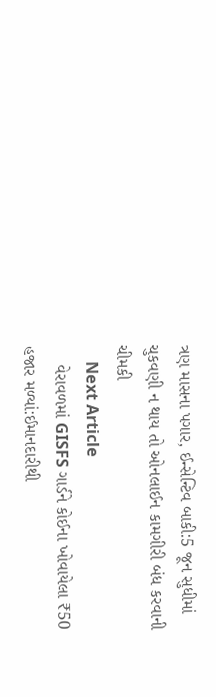ત્રણ માસના પગાર, ઈન્સેન્ટિવ બાકી:5 જૂન સુધીમાં ચુકવણી ન થાય તો ઓનલાઈન કામગીરી બંધ કરવાની ચીમકી
    Next Article
    વેરાવળમાં GISFS ગાર્ડને કોઈના ખોવાયેલા ₹50 હજાર મળ્યાં:ઈમાનદારીથી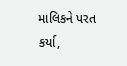માલિકને પરત કર્યા,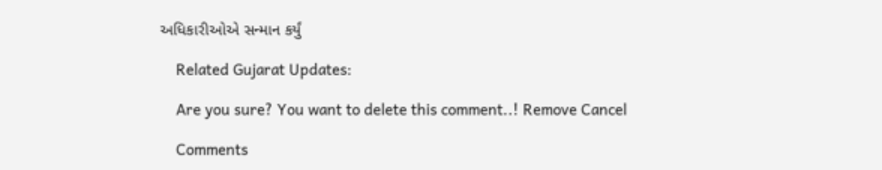અધિકારીઓએ સન્માન કર્યું

    Related Gujarat Updates:

    Are you sure? You want to delete this comment..! Remove Cancel

    Comments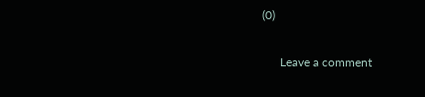(0)

      Leave a comment